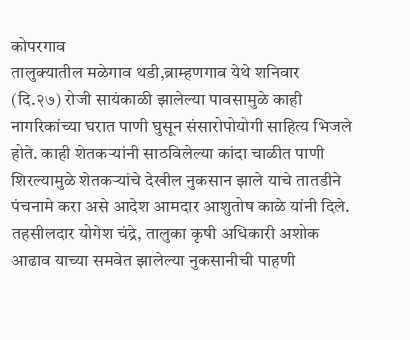कोपरगाव
तालुक्यातील मळेगाव थडी,ब्राम्हणगाव येथे शनिवार (दि.२७) रोजी सायंकाळी झालेल्या पावसामुळे काही नागरिकांच्या घरात पाणी घुसून संसारोपोयोगी साहित्य भिजले होते. काही शेतकऱ्यांनी साठविलेल्या कांदा चाळीत पाणी शिरल्यामुळे शेतकऱ्यांचे देखील नुकसान झाले याचे तातडीने पंचनामे करा असे आदेश आमदार आशुतोष काळे यांनी दिले.
तहसीलदार योगेश चंद्रे, तालुका कृषी अधिकारी अशोक आढाव याच्या समवेत झालेल्या नुकसानीची पाहणी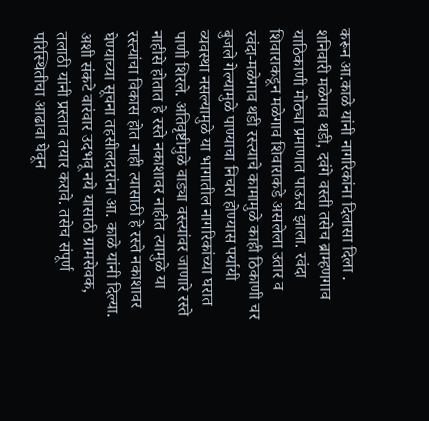करून आ.काळे यांनी नागरिकांना दिलासा दिला .
शनिवारी मळेगाव थडी, दवंगे वस्ती तसेच ब्राम्हणगाव याठिकाणी मोठ्या प्रमाणात पाऊस झाला. रवंदा शिवाराकडून मळेगाव शिवाराकडे असलेला उतार व रवंदा-मळेगाव थडी रस्त्याचे कामामुळे काही ठिकाणी चर बुजले गेल्यामुळे पाण्याचा निचरा होण्यास पर्यायी व्यवस्था नसल्यामुळे या भागातील नागरिकांच्या घरात पाणी शिरले. अतिवृष्टीमुळे वाड्या वस्त्यांवर जाणारे रस्ते नाहीसे होतात हे रस्ते नकाशावर नाहीत त्यामुळे या रस्त्यांचा विकास होत नाही त्यासाठी हे रस्ते नकाशावर घेण्याच्या सूचना तहसीलदारांना आ. काळे यांनी दिल्या.
अशी संकटे वारंवार उदभवू नये यासाठी ग्रामसेवक, तलाठी यांनी प्रस्ताव तयार करावे. तसेच संपूर्ण परिस्थितीचा आढावा घेवून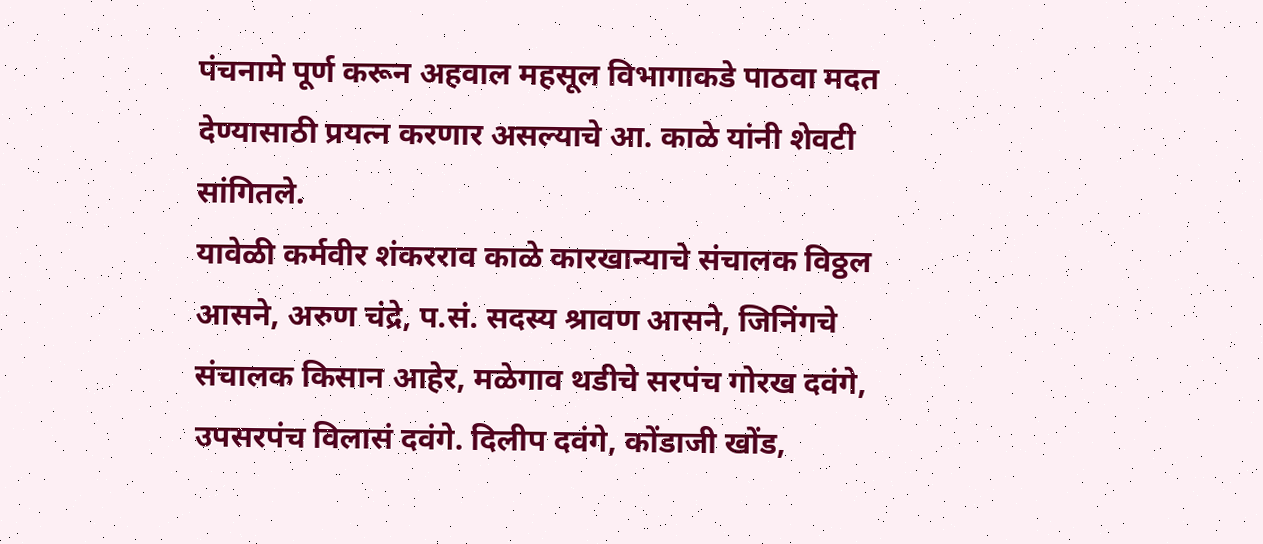पंचनामे पूर्ण करून अहवाल महसूल विभागाकडे पाठवा मदत देण्यासाठी प्रयत्न करणार असल्याचे आ. काळे यांनी शेवटी सांगितले.
यावेळी कर्मवीर शंकरराव काळे कारखान्याचे संचालक विठ्ठल आसने, अरुण चंद्रे, प.सं. सदस्य श्रावण आसने, जिनिंगचे संचालक किसान आहेर, मळेगाव थडीचे सरपंच गोरख दवंगे, उपसरपंच विलासं दवंगे. दिलीप दवंगे, कोंडाजी खोंड,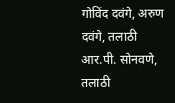गोविंद दवंगे, अरुण दवंगे, तलाठी आर.पी. सोनवणे, तलाठी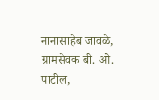नानासाहेब जावळे, ग्रामसेवक बी. ओ. पाटील,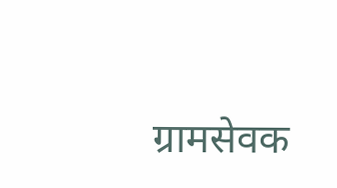ग्रामसेवक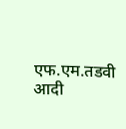एफ.एम.तडवी आदी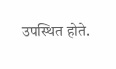उपस्थित होते.